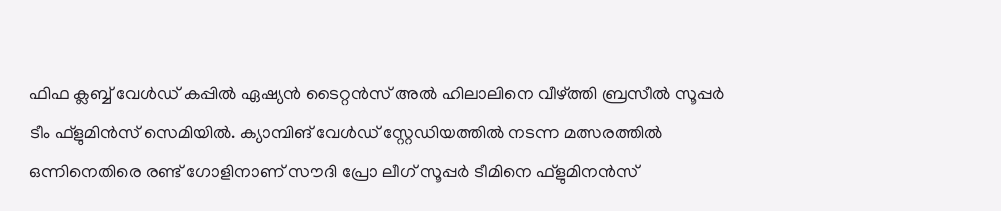ഫിഫ ക്ലബ്ബ് വേള്‍ഡ് കപ്പില്‍ ഏഷ്യന്‍ ടൈറ്റന്‍സ് അല്‍ ഹിലാലിനെ വീഴ്ത്തി ബ്രസീല്‍ സൂപ്പര്‍ ടീം ഫ്‌ളുമിന്‍സ് സെമിയില്‍. ക്യാമ്പിങ് വേള്‍ഡ് സ്റ്റേഡിയത്തില്‍ നടന്ന മത്സരത്തില്‍ ഒന്നിനെതിരെ രണ്ട് ഗോളിനാണ് സൗദി പ്രോ ലീഗ് സൂപ്പര്‍ ടീമിനെ ഫ്‌ളുമിനന്‍സ്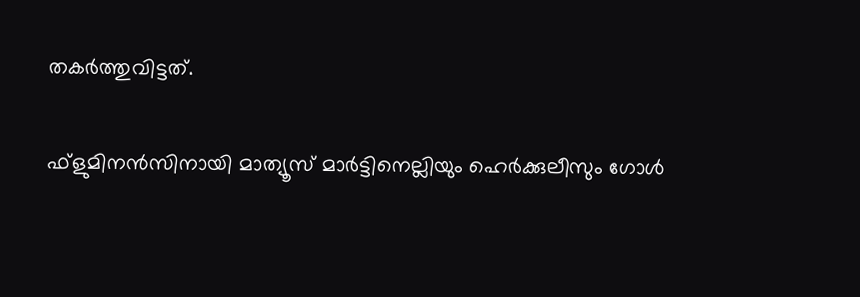തകര്‍ത്തുവിട്ടത്.

ഫ്‌ളുമിനന്‍സിനായി മാത്യൂസ് മാര്‍ട്ടിനെല്ലിയും ഹെര്‍ക്കുലീസും ഗോള്‍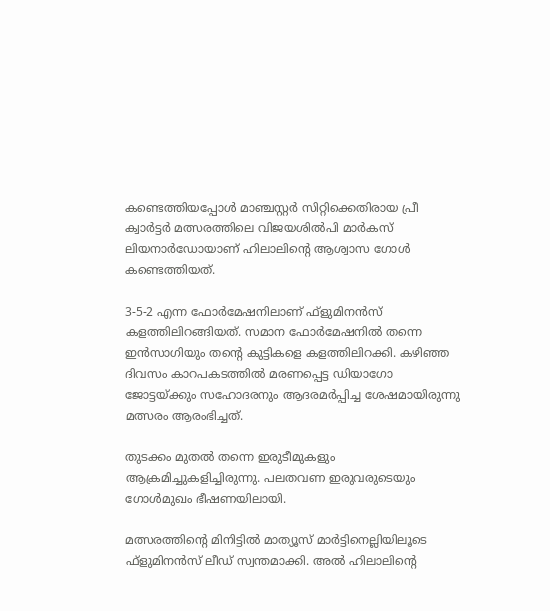കണ്ടെത്തിയപ്പോള്‍ മാഞ്ചസ്റ്റര്‍ സിറ്റിക്കെതിരായ പ്രീ ക്വാര്‍ട്ടര്‍ മത്സരത്തിലെ വിജയശില്‍പി മാര്‍കസ് ലിയനാര്‍ഡോയാണ് ഹിലാലിന്റെ ആശ്വാസ ഗോള്‍ കണ്ടെത്തിയത്.

3-5-2 എന്ന ഫോര്‍മേഷനിലാണ് ഫ്‌ളുമിനന്‍സ് കളത്തിലിറങ്ങിയത്. സമാന ഫോര്‍മേഷനില്‍ തന്നെ ഇന്‍സാഗിയും തന്റെ കുട്ടികളെ കളത്തിലിറക്കി. കഴിഞ്ഞ ദിവസം കാറപകടത്തില്‍ മരണപ്പെട്ട ഡിയാഗോ ജോട്ടയ്ക്കും സഹോദരനും ആദരമര്‍പ്പിച്ച ശേഷമായിരുന്നു മത്സരം ആരംഭിച്ചത്.

തുടക്കം മുതല്‍ തന്നെ ഇരുടീമുകളും ആക്രമിച്ചുകളിച്ചിരുന്നു. പലതവണ ഇരുവരുടെയും ഗോള്‍മുഖം ഭീഷണയിലായി.

മത്സരത്തിന്റെ മിനിട്ടില്‍ മാത്യൂസ് മാര്‍ട്ടിനെല്ലിയിലൂടെ ഫ്‌ളുമിനന്‍സ് ലീഡ് സ്വന്തമാക്കി. അല്‍ ഹിലാലിന്റെ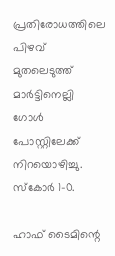പ്രതിരോധത്തിലെ പിഴവ് മുതലെടുത്ത് മാര്‍ട്ടിനെല്ലി ഗോള്‍ പോസ്റ്റിലേക്ക് നിറയൊഴിച്ചു. സ്‌കോര്‍ 1-0.

ഹാഫ് ടൈമിന്റെ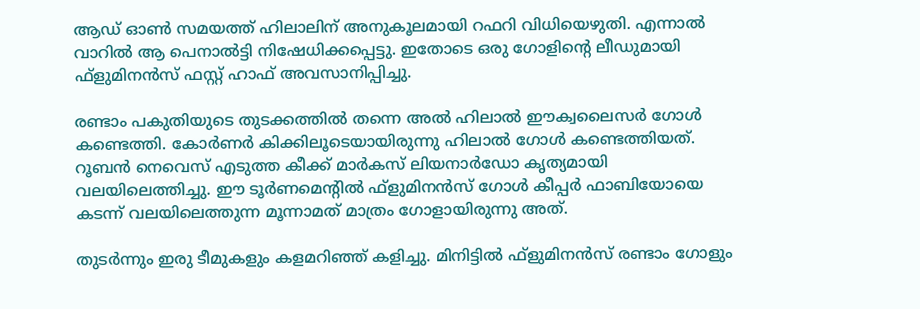ആഡ് ഓണ്‍ സമയത്ത് ഹിലാലിന് അനുകൂലമായി റഫറി വിധിയെഴുതി. എന്നാല്‍ വാറില്‍ ആ പെനാല്‍ട്ടി നിഷേധിക്കപ്പെട്ടു. ഇതോടെ ഒരു ഗോളിന്റെ ലീഡുമായി ഫ്‌ളുമിനന്‍സ് ഫസ്റ്റ് ഹാഫ് അവസാനിപ്പിച്ചു.

രണ്ടാം പകുതിയുടെ തുടക്കത്തില്‍ തന്നെ അല്‍ ഹിലാല്‍ ഈക്വലൈസര്‍ ഗോള്‍ കണ്ടെത്തി. കോര്‍ണര്‍ കിക്കിലൂടെയായിരുന്നു ഹിലാല്‍ ഗോള്‍ കണ്ടെത്തിയത്. റൂബന്‍ നെവെസ് എടുത്ത കീക്ക് മാര്‍കസ് ലിയനാര്‍ഡോ കൃത്യമായി വലയിലെത്തിച്ചു. ഈ ടൂര്‍ണമെന്റില്‍ ഫ്‌ളുമിനന്‍സ് ഗോള്‍ കീപ്പര്‍ ഫാബിയോയെ കടന്ന് വലയിലെത്തുന്ന മൂന്നാമത് മാത്രം ഗോളായിരുന്നു അത്.

തുടര്‍ന്നും ഇരു ടീമുകളും കളമറിഞ്ഞ് കളിച്ചു. മിനിട്ടില്‍ ഫ്‌ളുമിനന്‍സ് രണ്ടാം ഗോളും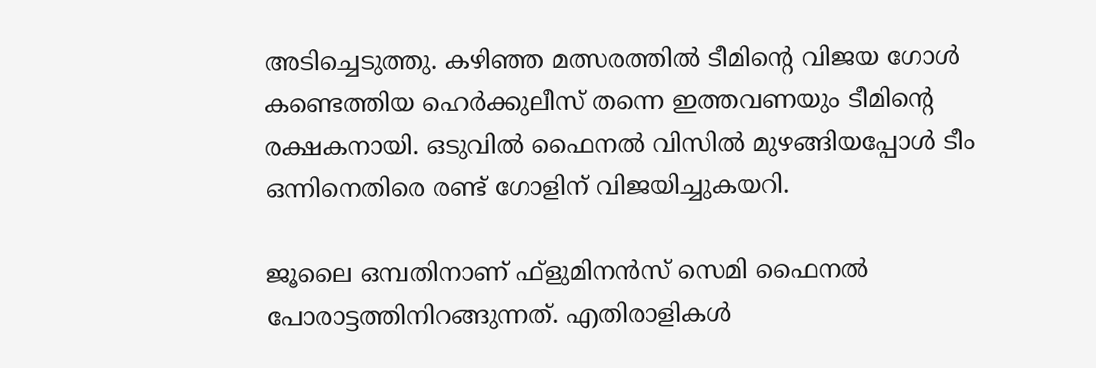അടിച്ചെടുത്തു. കഴിഞ്ഞ മത്സരത്തില്‍ ടീമിന്റെ വിജയ ഗോള്‍ കണ്ടെത്തിയ ഹെര്‍ക്കുലീസ് തന്നെ ഇത്തവണയും ടീമിന്റെ രക്ഷകനായി. ഒടുവില്‍ ഫൈനല്‍ വിസില്‍ മുഴങ്ങിയപ്പോള്‍ ടീം ഒന്നിനെതിരെ രണ്ട് ഗോളിന് വിജയിച്ചുകയറി.

ജൂലൈ ഒമ്പതിനാണ് ഫ്‌ളുമിനന്‍സ് സെമി ഫൈനല്‍ പോരാട്ടത്തിനിറങ്ങുന്നത്. എതിരാളികള്‍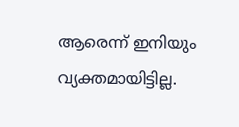ആരെന്ന് ഇനിയും വ്യക്തമായിട്ടില്ല.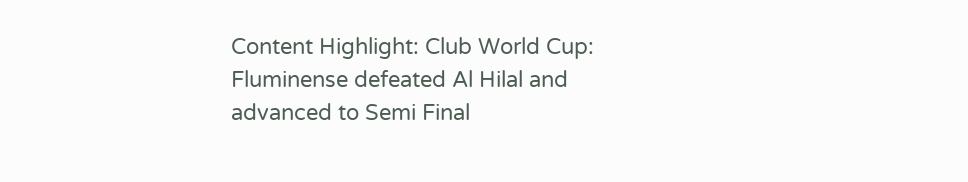Content Highlight: Club World Cup: Fluminense defeated Al Hilal and advanced to Semi Final